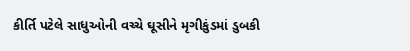કીર્તિ પટેલે સાધુઓની વચ્ચે ઘૂસીને મૃગીકુંડમાં ડુબકી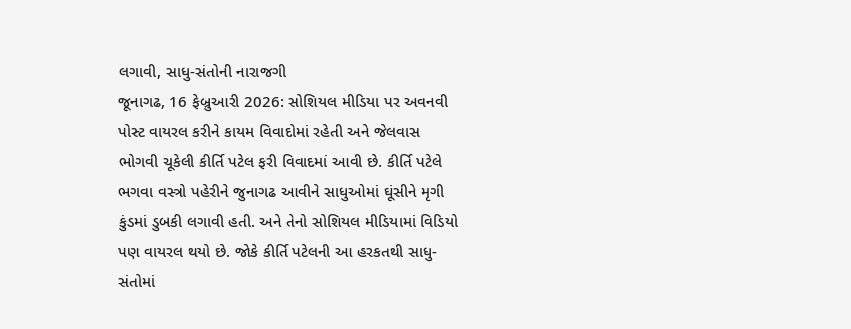લગાવી, સાધુ-સંતોની નારાજગી
જૂનાગઢ, 16 ફેબ્રુઆરી 2026: સોશિયલ મીડિયા પર અવનવી પોસ્ટ વાયરલ કરીને કાયમ વિવાદોમાં રહેતી અને જેલવાસ ભોગવી ચૂકેલી કીર્તિ પટેલ ફરી વિવાદમાં આવી છે. કીર્તિ પટેલે ભગવા વસ્ત્રો પહેરીને જુનાગઢ આવીને સાધુઓમાં ઘૂંસીને મૃગી કુંડમાં ડુબકી લગાવી હતી. અને તેનો સોશિયલ મીડિયામાં વિડિયો પણ વાયરલ થયો છે. જોકે કીર્તિ પટેલની આ હરકતથી સાધુ-સંતોમાં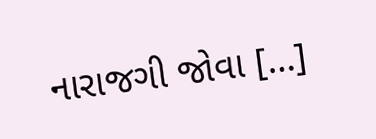નારાજગી જોવા […]